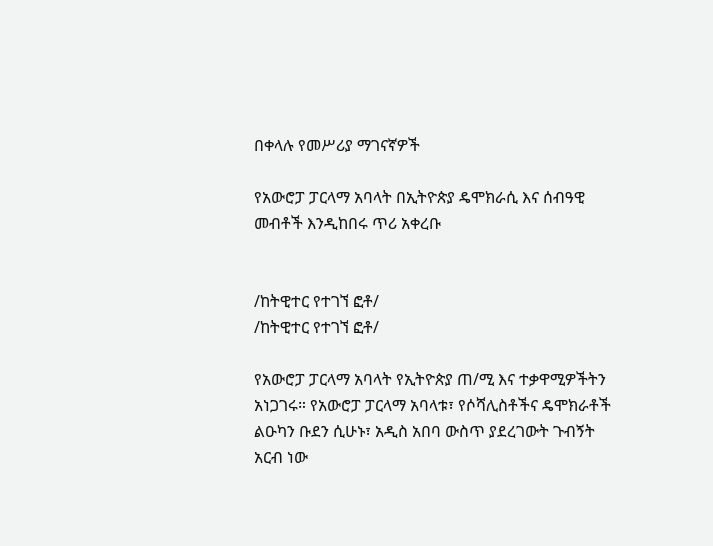በቀላሉ የመሥሪያ ማገናኛዎች

የአውሮፓ ፓርላማ አባላት በኢትዮጵያ ዴሞክራሲ እና ሰብዓዊ መብቶች እንዲከበሩ ጥሪ አቀረቡ


/ከትዊተር የተገኘ ፎቶ/
/ከትዊተር የተገኘ ፎቶ/

የአውሮፓ ፓርላማ አባላት የኢትዮጵያ ጠ/ሚ እና ተቃዋሚዎችትን አነጋገሩ። የአውሮፓ ፓርላማ አባላቱ፣ የሶሻሊስቶችና ዴሞክራቶች ልዑካን ቡደን ሲሁኑ፣ አዲስ አበባ ውስጥ ያደረገውት ጉብኝት አርብ ነው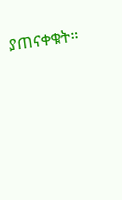ያጠናቀቁት።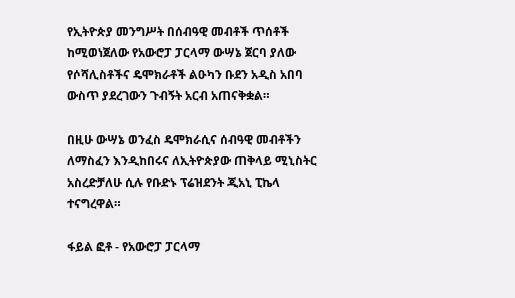የኢትዮጵያ መንግሥት በሰብዓዊ መብቶች ጥሰቶች ከሚወነጀለው የአውሮፓ ፓርላማ ውሣኔ ጀርባ ያለው የሶሻሊስቶችና ዴሞክራቶች ልዑካን ቡደን አዲስ አበባ ውስጥ ያደረገውን ጉብኝት አርብ አጠናቅቋል።

በዚሁ ውሣኔ ወንፈስ ዴሞክራሲና ሰብዓዊ መብቶችን ለማስፈን እንዲከበሩና ለኢትዮጵያው ጠቅላይ ሚኒስትር አስረድቻለሁ ሲሉ የቡድኑ ፕሬዝደንት ጂአኒ ፒኬላ ተናግረዋል።

ፋይል ፎቶ - የአውሮፓ ፓርላማ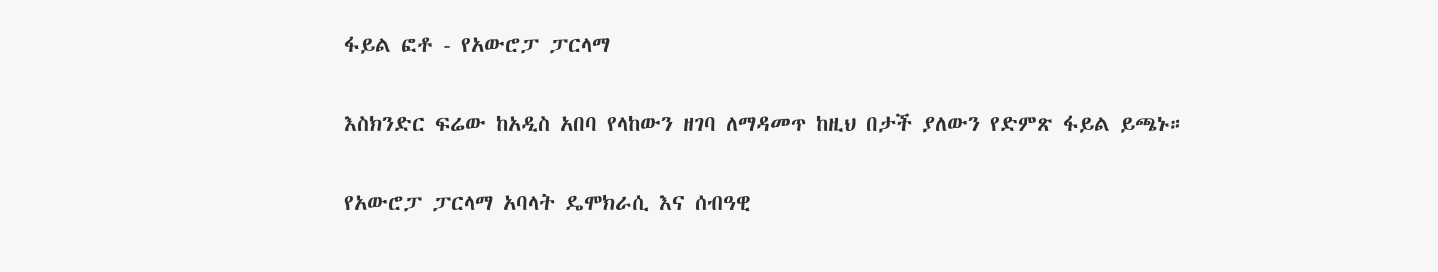ፋይል ፎቶ - የአውሮፓ ፓርላማ

እስክንድር ፍሬው ከአዲስ አበባ የላከውን ዘገባ ለማዳመጥ ከዚህ በታች ያለውን የድምጽ ፋይል ይጫኑ።

የአውሮፓ ፓርላማ አባላት ዴሞክራሲ እና ሰብዓዊ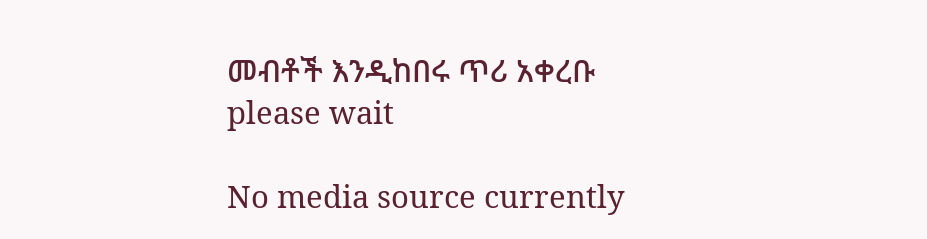መብቶች እንዲከበሩ ጥሪ አቀረቡ
please wait

No media source currently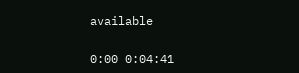available

0:00 0:04:41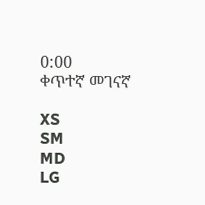0:00
ቀጥተኛ መገናኛ

XS
SM
MD
LG